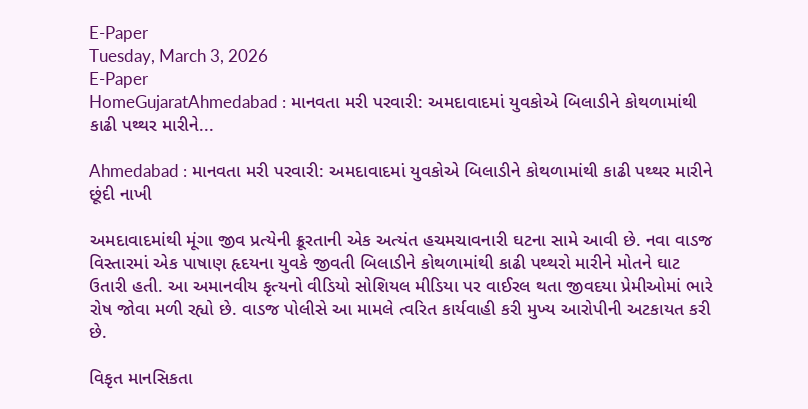E-Paper
Tuesday, March 3, 2026
E-Paper
HomeGujaratAhmedabad : માનવતા મરી પરવારી: અમદાવાદમાં યુવકોએ બિલાડીને કોથળામાંથી કાઢી પથ્થર મારીને...

Ahmedabad : માનવતા મરી પરવારી: અમદાવાદમાં યુવકોએ બિલાડીને કોથળામાંથી કાઢી પથ્થર મારીને છૂંદી નાખી

અમદાવાદમાંથી મૂંગા જીવ પ્રત્યેની ક્રૂરતાની એક અત્યંત હચમચાવનારી ઘટના સામે આવી છે. નવા વાડજ વિસ્તારમાં એક પાષાણ હૃદયના યુવકે જીવતી બિલાડીને કોથળામાંથી કાઢી પથ્થરો મારીને મોતને ઘાટ ઉતારી હતી. આ અમાનવીય કૃત્યનો વીડિયો સોશિયલ મીડિયા પર વાઈરલ થતા જીવદયા પ્રેમીઓમાં ભારે રોષ જોવા મળી રહ્યો છે. વાડજ પોલીસે આ મામલે ત્વરિત કાર્યવાહી કરી મુખ્ય આરોપીની અટકાયત કરી છે.

વિકૃત માનસિકતા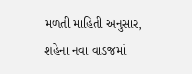મળતી માહિતી અનુસાર, શહેના નવા વાડજમાં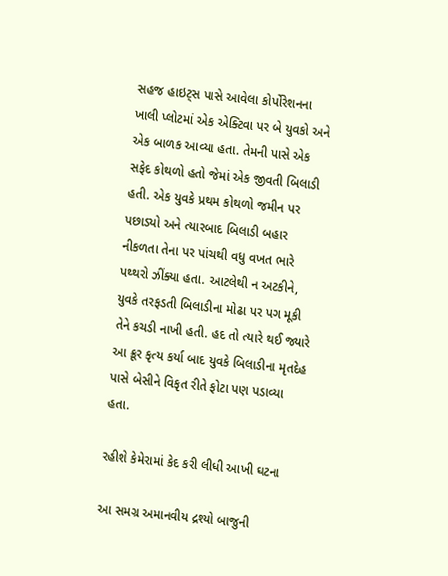સહજ હાઇટ્સ પાસે આવેલા કોર્પોરેશનના ખાલી પ્લોટમાં એક એક્ટિવા પર બે યુવકો અને એક બાળક આવ્યા હતા. તેમની પાસે એક સફેદ કોથળો હતો જેમાં એક જીવતી બિલાડી હતી. એક યુવકે પ્રથમ કોથળો જમીન પર પછાડ્યો અને ત્યારબાદ બિલાડી બહાર નીકળતા તેના પર પાંચથી વધુ વખત ભારે પથ્થરો ઝીંક્યા હતા. આટલેથી ન અટકીને, યુવકે તરફડતી બિલાડીના મોઢા પર પગ મૂકી તેને કચડી નાખી હતી. હદ તો ત્યારે થઈ જ્યારે આ ક્રૂર કૃત્ય કર્યા બાદ યુવકે બિલાડીના મૃતદેહ પાસે બેસીને વિકૃત રીતે ફોટા પણ પડાવ્યા હતા.

રહીશે કેમેરામાં કેદ કરી લીધી આખી ઘટના

આ સમગ્ર અમાનવીય દ્રશ્યો બાજુની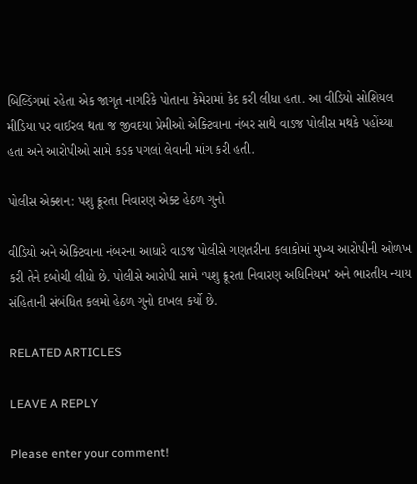બિલ્ડિંગમાં રહેતા એક જાગૃત નાગરિકે પોતાના કેમેરામાં કેદ કરી લીધા હતા. આ વીડિયો સોશિયલ મીડિયા પર વાઈરલ થતા જ જીવદયા પ્રેમીઓ એક્ટિવાના નંબર સાથે વાડજ પોલીસ મથકે પહોંચ્યા હતા અને આરોપીઓ સામે કડક પગલાં લેવાની માંગ કરી હતી.

પોલીસ એક્શન: પશુ ક્રૂરતા નિવારણ એક્ટ હેઠળ ગુનો

વીડિયો અને એક્ટિવાના નંબરના આધારે વાડજ પોલીસે ગણતરીના કલાકોમાં મુખ્ય આરોપીની ઓળખ કરી તેને દબોચી લીધો છે. પોલીસે આરોપી સામે ‘પશુ ક્રૂરતા નિવારણ અધિનિયમ’ અને ભારતીય ન્યાય સંહિતાની સંબંધિત કલમો હેઠળ ગુનો દાખલ કર્યો છે.

RELATED ARTICLES

LEAVE A REPLY

Please enter your comment!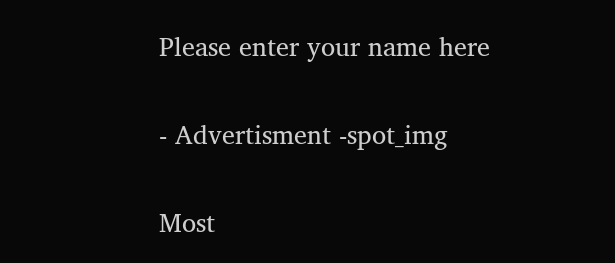Please enter your name here

- Advertisment -spot_img

Most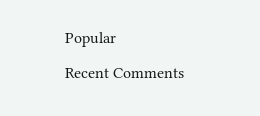Popular

Recent Comments